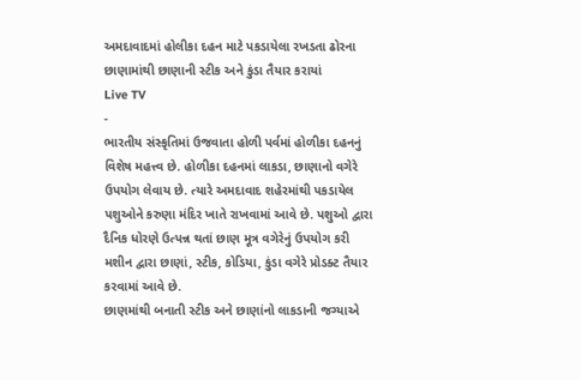અમદાવાદમાં હોલીકા દહન માટે પકડાયેલા રખડતા ઢોરના છાણામાંથી છાણાની સ્ટીક અને કુંડા તૈયાર કરાયાં
Live TV
-
ભારતીય સંસ્કૃતિમાં ઉજવાતા હોળી પર્વમાં હોળીકા દહનનું વિશેષ મહત્ત્વ છે. હોળીકા દહનમાં લાકડા, છાણાનો વગેરે ઉપયોગ લેવાય છે. ત્યારે અમદાવાદ શહેરમાંથી પકડાયેલ પશુઓને કરુણા મંદિર ખાતે રાખવામાં આવે છે. પશુઓ દ્વારા દૈનિક ધોરણે ઉત્પન્ન થતાં છાણ મૂત્ર વગેરેનું ઉપયોગ કરી મશીન દ્વારા છાણાં, સ્ટીક, કોડિયા, કુંડા વગેરે પ્રોડક્ટ તૈયાર કરવામાં આવે છે.
છાણમાંથી બનાતી સ્ટીક અને છાણાંનો લાકડાની જગ્યાએ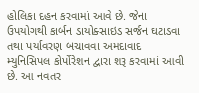હોલિકા દહન કરવામાં આવે છે. જેના ઉપયોગથી કાર્બન ડાયોક્સાઇડ સર્જન ઘટાડવા તથા પર્યાવરણ બચાવવા અમદાવાદ મ્યુનિસિપલ કોર્પોરેશન દ્વારા શરૂ કરવામાં આવી છે. આ નવતર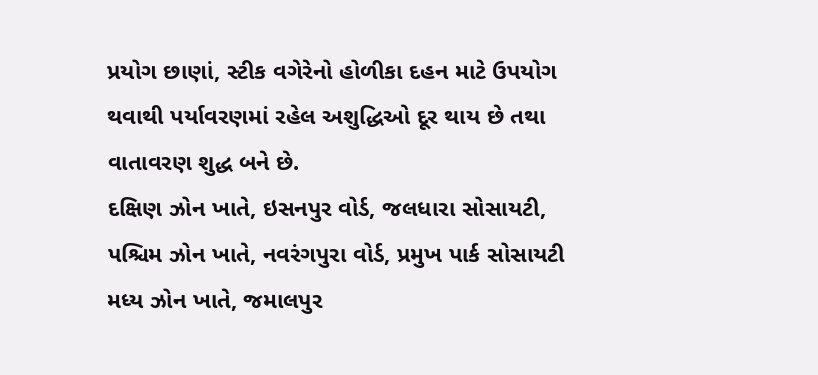પ્રયોગ છાણાં, સ્ટીક વગેરેનો હોળીકા દહન માટે ઉપયોગ થવાથી પર્યાવરણમાં રહેલ અશુદ્ધિઓ દૂર થાય છે તથા વાતાવરણ શુદ્ધ બને છે.
દક્ષિણ ઝોન ખાતે, ઇસનપુર વોર્ડ, જલધારા સોસાયટી, પશ્ચિમ ઝોન ખાતે, નવરંગપુરા વોર્ડ, પ્રમુખ પાર્ક સોસાયટી મધ્ય ઝોન ખાતે, જમાલપુર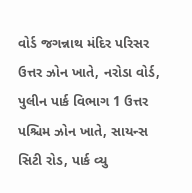વોર્ડ જગન્નાથ મંદિર પરિસર ઉત્તર ઝોન ખાતે, નરોડા વોર્ડ, પુલીન પાર્ક વિભાગ 1 ઉત્તર પશ્ચિમ ઝોન ખાતે, સાયન્સ સિટી રોડ, પાર્ક વ્યુ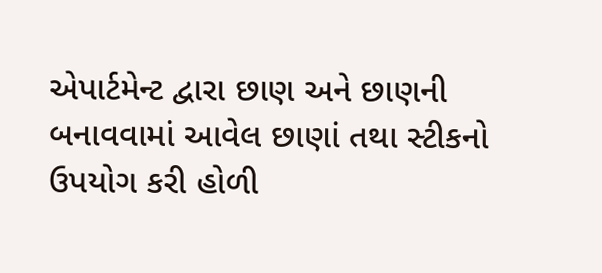એપાર્ટમેન્ટ દ્વારા છાણ અને છાણની બનાવવામાં આવેલ છાણાં તથા સ્ટીકનો ઉપયોગ કરી હોળી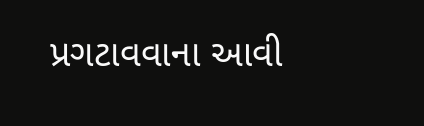પ્રગટાવવાના આવી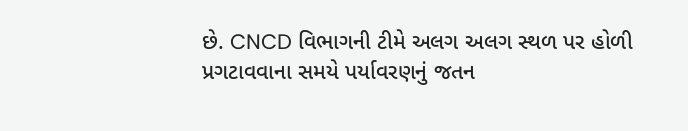છે. CNCD વિભાગની ટીમે અલગ અલગ સ્થળ પર હોળી પ્રગટાવવાના સમયે પર્યાવરણનું જતન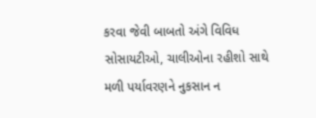કરવા જેવી બાબતો અંગે વિવિધ સોસાયટીઓ, ચાલીઓના રહીશો સાથે મળી પર્યાવરણને નુકસાન ન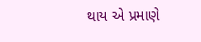થાય એ પ્રમાણે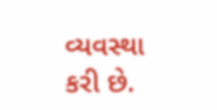વ્યવસ્થા કરી છે.